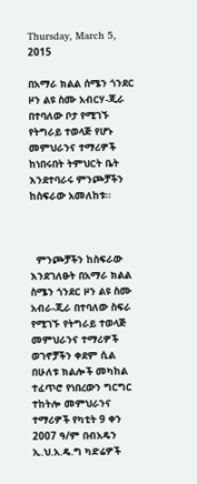Thursday, March 5, 2015

በአማራ ክልል ሰሜን ጎንደር ዞን ልዩ ስሙ አብርሃ-ጂራ በተባለው ቦታ የሚገኙ የትግራይ ተወላጅ የሆኑ መምህራንና ተማሪዎች ከነበሩበት ትምህርት ቤት እንደተባራሩ ምንጮቻችን ከስፍራው አመለከቱ።



  ምንጮቻችን ከስፍራው እንደገለፁት በአማራ ክልል ስሜን ጎንደር ዞን ልዩ ስሙ አብራ-ጂራ በተባለው ስፍራ የሚገኙ የትግራይ ተወላጅ መምህራንና ተማሪዎች ወገኖቻችን ቀደም ሲል በሁለቱ ክልሎች መካከል ተፈጥሮ የነበረውን ግርግር ተከትሎ መምህራንና ተማሪዎች የካቲት 9 ቀን 2007 ዓ/ም በብአዴን ኢ.ህ.አ.ዴ.ግ ካድሬዎች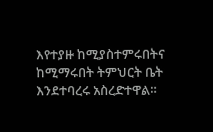እየተያዙ ከሚያስተምሩበትና ከሚማሩበት ትምህርት ቤት እንደተባረሩ አስረድተዋል።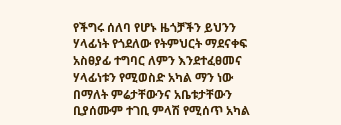የችግሩ ሰለባ የሆኑ ዜጎቻችን ይህንን ሃላፊነት የጎደለው የትምህርት ማደናቀፍ አስፀያፊ ተግባር ለምን እንደተፈፀመና ሃላፊነቱን የሚወስድ አካል ማን ነው በማለት ምሬታቸውንና አቤቱታቸውን ቢያሰሙም ተገቢ ምላሽ የሚሰጥ አካል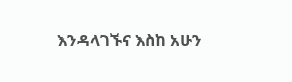እንዳላገኙና እስከ አሁን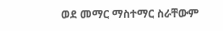ወደ መማር ማስተማር ስራቸውም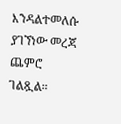እንዳልተመለሱ ያገኘነው መረጃ ጨምሮ ገልጿል።